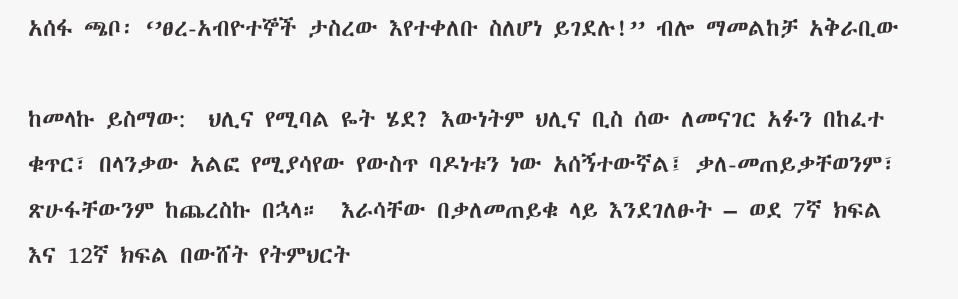አሰፋ ጫቦ፡ ‘’ፀረ-አብዮተኞች ታስረው እየተቀለቡ ስለሆነ ይገደሉ!’’ ብሎ ማመልከቻ አቅራቢው

ከመላኩ ይስማው:  ህሊና የሚባል ዬት ሄደ? እውነትም ህሊና ቢስ ሰው ለመናገር አፉን በከፈተ ቁጥር፣ በላንቃው አልፎ የሚያሳየው የውስጥ ባዶነቱን ነው አሰኝተውኛል፤ ቃለ-መጠይቃቸወንም፣ ጽሁፋቸውንም ከጨረስኩ በኋላ።  እራሳቸው በቃለመጠይቁ ላይ እንደገለፁት – ወደ 7ኛ ክፍል እና 12ኛ ክፍል በውሸት የትምህርት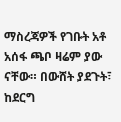ማስረጃዎች የገቡት አቶ አሰፋ ጫቦ ዛሬም ያው ናቸው። በውሸት ያደጉት፣ ከደርግ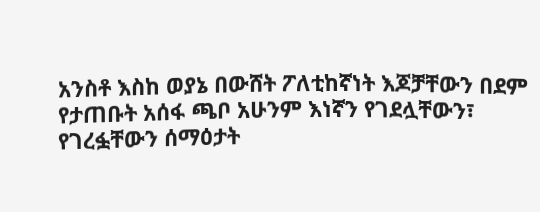አንስቶ እስከ ወያኔ በውሸት ፖለቲከኛነት እጆቻቸውን በደም የታጠቡት አሰፋ ጫቦ አሁንም እነኛን የገደሏቸውን፣ የገረፏቸውን ሰማዕታት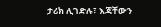ታሪክ ሊገድሉ፣ እጃቸውን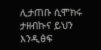ሊታጠቡ ሲሞክሩ ታዘብኩና ይህን እንዲፅፍ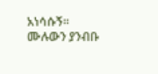አነሳሱኝ። ሙሉውን ያንብቡ